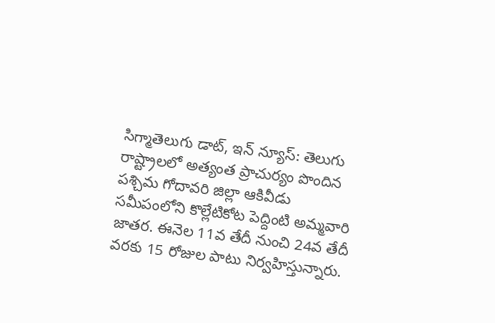సిగ్మాతెలుగు డాట్, ఇన్ న్యూస్: తెలుగు రాష్ట్రాలలో అత్యంత ప్రాచుర్యం పొందిన పశ్చిమ గోదావరి జిల్లా ఆకివీడు సమీపంలోని కొల్లేటికోట పెద్దింటి అమ్మవారి జాతర. ఈనెల 11వ తేదీ నుంచి 24వ తేదీ వరకు 15 రోజుల పాటు నిర్వహిస్తున్నారు.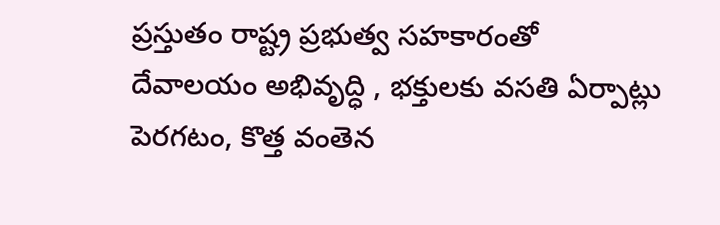ప్రస్తుతం రాష్ట్ర ప్రభుత్వ సహకారంతో దేవాలయం అభివృద్ధి , భక్తులకు వసతి ఏర్పాట్లు పెరగటం, కొత్త వంతెన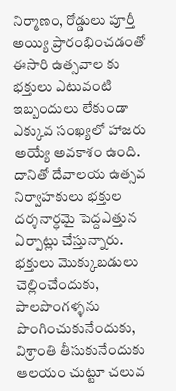నిర్మాణం, రోడ్డులు పూర్తీ అయ్యి ప్రారంభించడంతో ఈసారి ఉత్సవాల కు భక్తులు ఎటువంటి ఇబ్బందులు లేకుండా ఎక్కువ సంఖ్యలో హాజరు అయ్యే అవకాశం ఉంది. దానితో దేవాలయ ఉత్సవ నిర్వాహకులు భక్తుల దర్శనార్ధమై పెద్దఎత్తున ఏర్పాట్లు చేస్తున్నారు. భక్తులు మొక్కుబడులు చెల్లించేందుకు, పాలపొంగళ్ళను పొంగించుకునేందుకు, విశ్రాంతి తీసుకునేందుకు ఆలయం చుట్టూ చలువ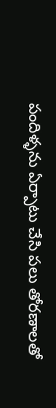పందిళ్ళను ఏర్పాటు చేసి పలు తోరణాలతో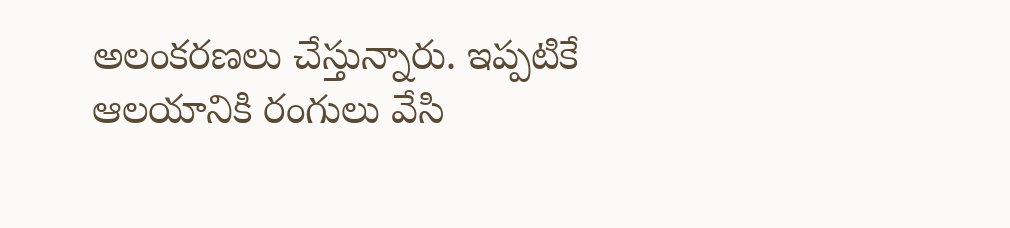అలంకరణలు చేస్తున్నారు. ఇప్పటికే ఆలయానికి రంగులు వేసి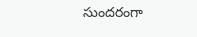సుందరంగా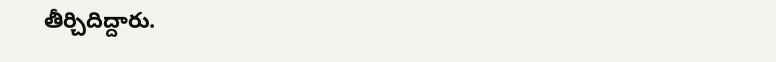తీర్చిదిద్దారు.